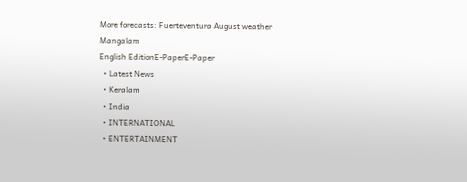More forecasts: Fuerteventura August weather
Mangalam
English EditionE-PaperE-Paper
  • Latest News
  • Keralam
  • India
  • INTERNATIONAL
  • ENTERTAINMENT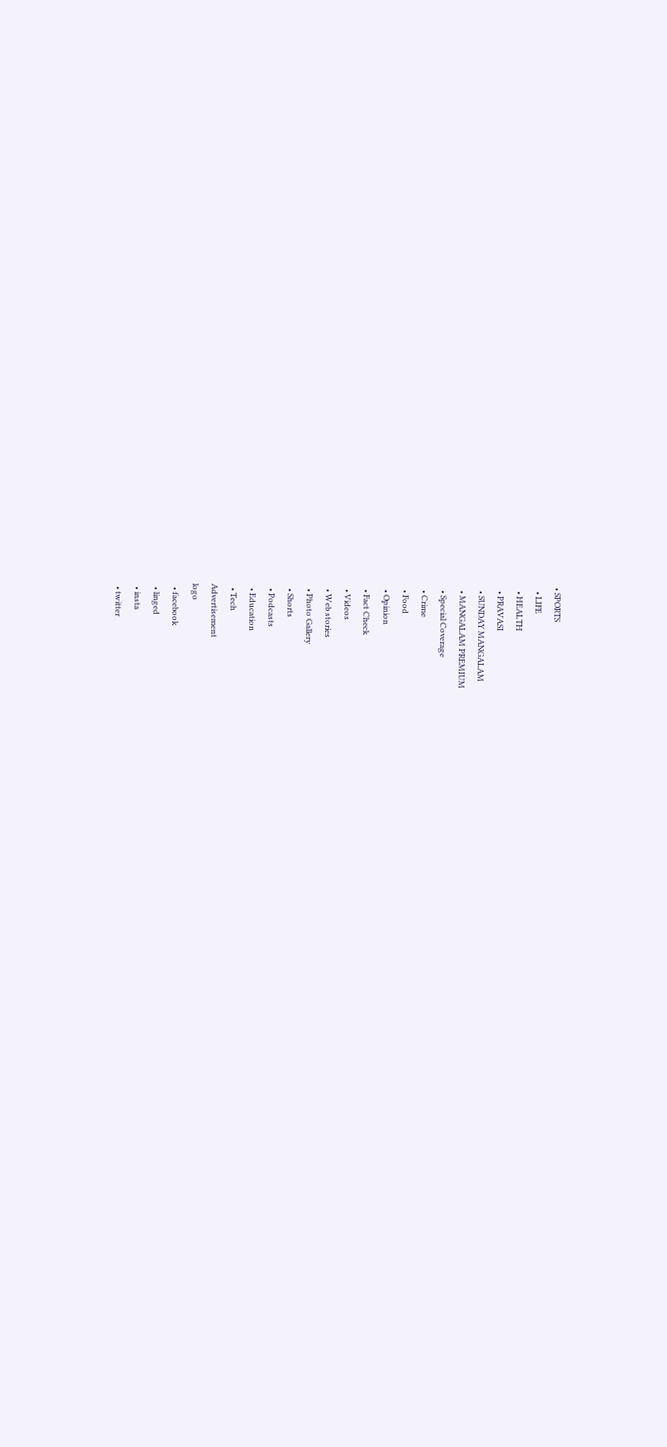• SPORTS
  • LIFE
  • HEALTH
  • PRAVASI
  • SUNDAY MANGALAM
  • MANGALAM PREMIUM
  • Special Coverage
  • Crime
  • Food
  • Opinion
  • Fact Check
  • Videos
  • Web stories
  • Photo Gallery
  • Shorts
  • Podcasts
  • Education
  • Tech
Advertisement
logo
  • facebook
  • linged
  • insta
  • twitter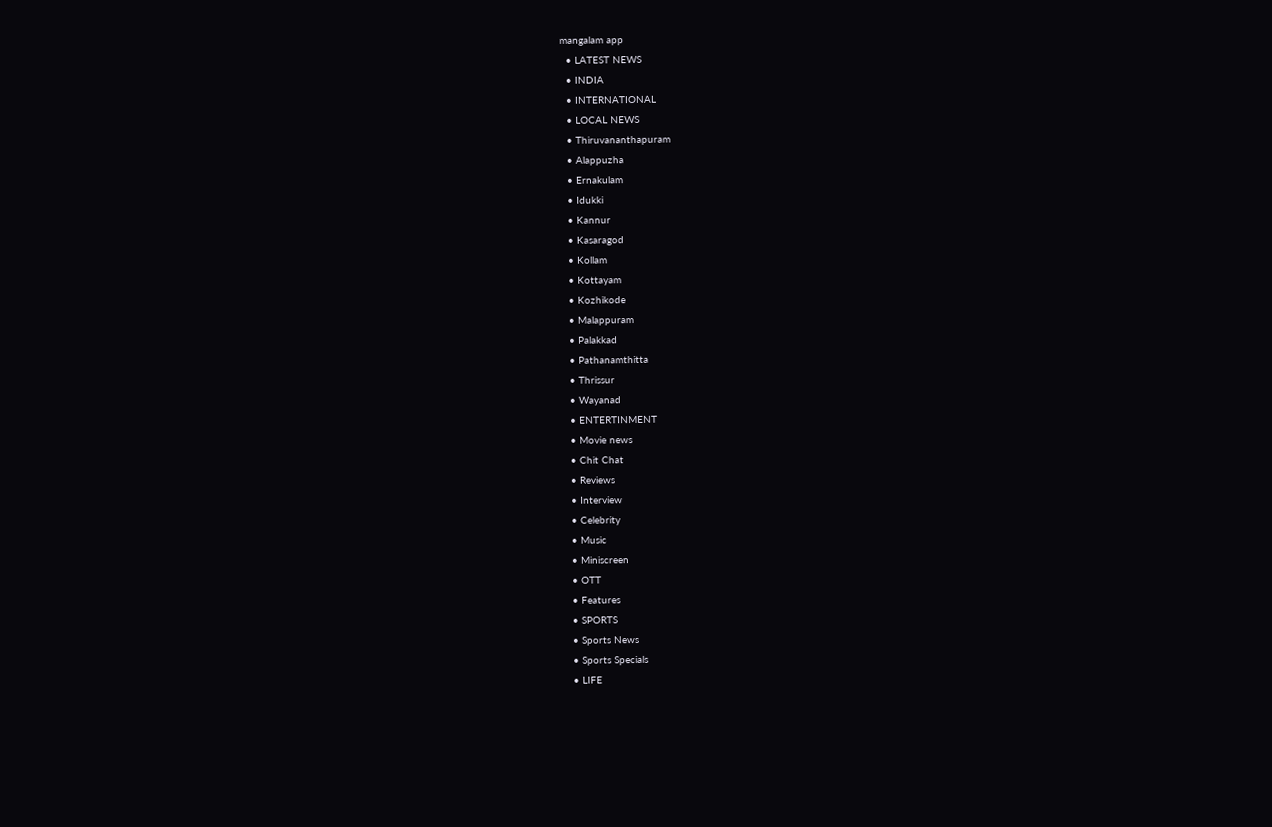mangalam app
  • LATEST NEWS
  • INDIA
  • INTERNATIONAL
  • LOCAL NEWS
  • Thiruvananthapuram
  • Alappuzha
  • Ernakulam
  • Idukki
  • Kannur
  • Kasaragod
  • Kollam
  • Kottayam
  • Kozhikode
  • Malappuram
  • Palakkad
  • Pathanamthitta
  • Thrissur
  • Wayanad
  • ENTERTINMENT
  • Movie news
  • Chit Chat
  • Reviews
  • Interview
  • Celebrity
  • Music
  • Miniscreen
  • OTT
  • Features
  • SPORTS
  • Sports News
  • Sports Specials
  • LIFE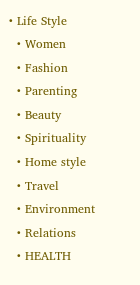• Life Style
  • Women
  • Fashion
  • Parenting
  • Beauty
  • Spirituality
  • Home style
  • Travel
  • Environment
  • Relations
  • HEALTH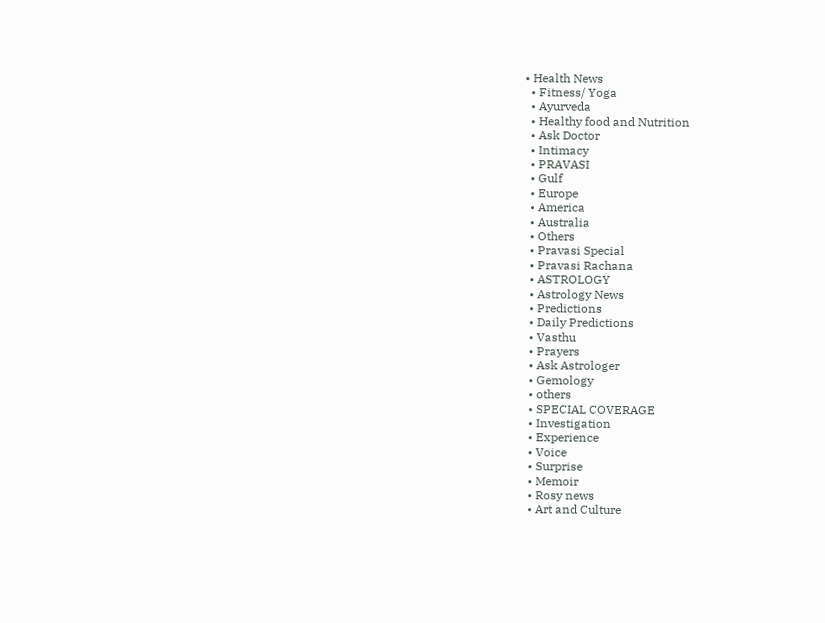• Health News
  • Fitness/ Yoga
  • Ayurveda
  • Healthy food and Nutrition
  • Ask Doctor
  • Intimacy
  • PRAVASI
  • Gulf
  • Europe
  • America
  • Australia
  • Others
  • Pravasi Special
  • Pravasi Rachana
  • ASTROLOGY
  • Astrology News
  • Predictions
  • Daily Predictions
  • Vasthu
  • Prayers
  • Ask Astrologer
  • Gemology
  • others
  • SPECIAL COVERAGE
  • Investigation
  • Experience
  • Voice
  • Surprise
  • Memoir
  • Rosy news
  • Art and Culture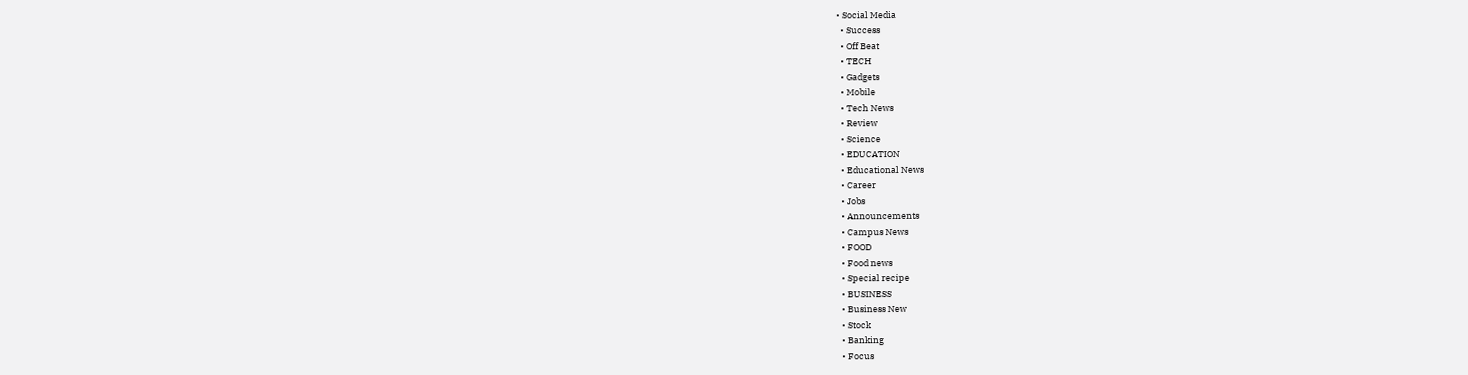• Social Media
  • Success
  • Off Beat
  • TECH
  • Gadgets
  • Mobile
  • Tech News
  • Review
  • Science
  • EDUCATION
  • Educational News
  • Career
  • Jobs
  • Announcements
  • Campus News
  • FOOD
  • Food news
  • Special recipe
  • BUSINESS
  • Business New
  • Stock
  • Banking
  • Focus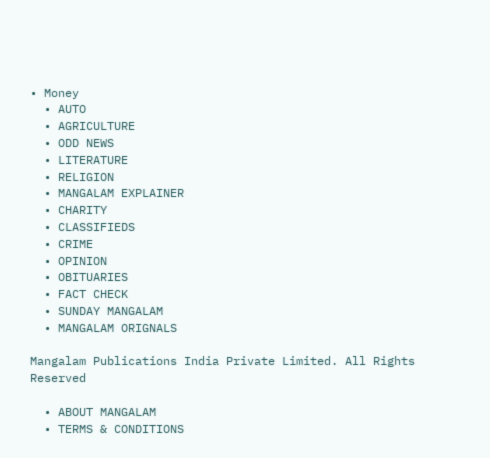• Money
  • AUTO
  • AGRICULTURE
  • ODD NEWS
  • LITERATURE
  • RELIGION
  • MANGALAM EXPLAINER
  • CHARITY
  • CLASSIFIEDS
  • CRIME
  • OPINION
  • OBITUARIES
  • FACT CHECK
  • SUNDAY MANGALAM
  • MANGALAM ORIGNALS

Mangalam Publications India Private Limited. All Rights Reserved

  • ABOUT MANGALAM
  • TERMS & CONDITIONS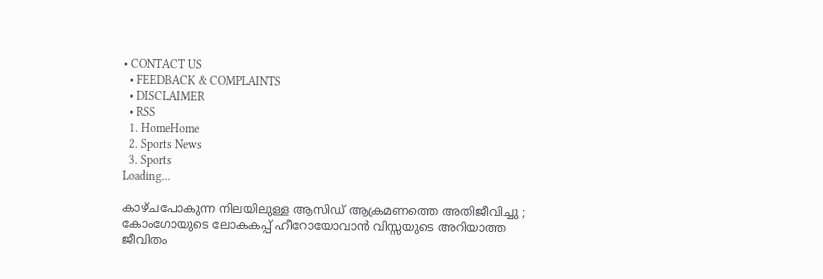• CONTACT US
  • FEEDBACK & COMPLAINTS
  • DISCLAIMER
  • RSS
  1. HomeHome
  2. Sports News
  3. Sports
Loading...

കാഴ്ചപോകുന്ന നിലയിലുള്ള ആസിഡ് ആക്രമണത്തെ അതിജീവിച്ചു ; കോംഗോയുടെ ലോകകപ്പ് ഹീറോയോവാന്‍ വിസ്സയുടെ അറിയാത്ത ജീവിതം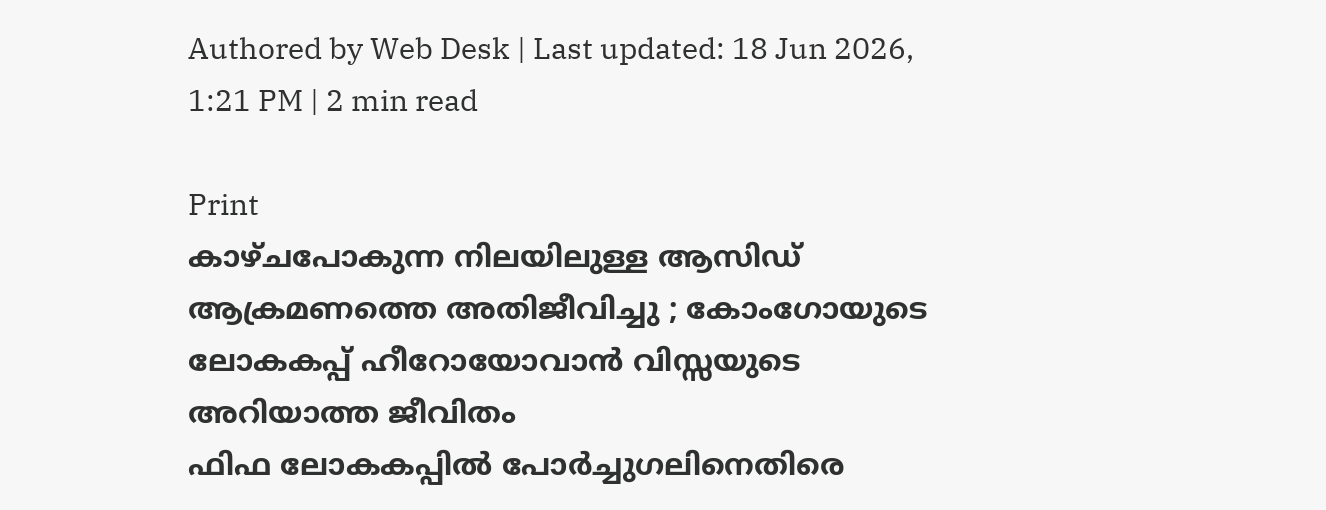Authored by Web Desk | Last updated: 18 Jun 2026, 1:21 PM | 2 min read

Print
കാഴ്ചപോകുന്ന നിലയിലുള്ള ആസിഡ് ആക്രമണത്തെ അതിജീവിച്ചു ; കോംഗോയുടെ ലോകകപ്പ് ഹീറോയോവാന്‍ വിസ്സയുടെ അറിയാത്ത ജീവിതം
ഫിഫ ലോകകപ്പില്‍ പോര്‍ച്ചുഗലിനെതിരെ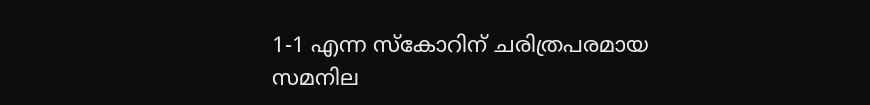1-1 എന്ന സ്‌കോറിന് ചരിത്രപരമായ സമനില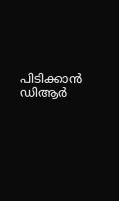പിടിക്കാന്‍ ഡിആര്‍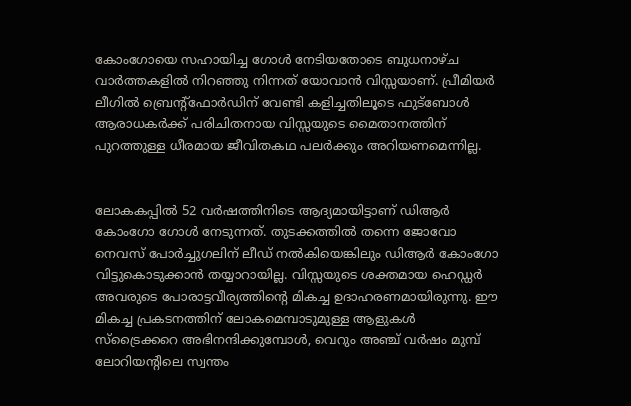കോംഗോയെ സഹായിച്ച ഗോള്‍ നേടിയതോടെ ബുധനാഴ്ച വാര്‍ത്തകളില്‍ നിറഞ്ഞു നിന്നത് യോവാന്‍ വിസ്സയാണ്. പ്രീമിയര്‍ ലീഗില്‍ ബ്രെന്റ്‌ഫോര്‍ഡിന് വേണ്ടി കളിച്ചതിലൂടെ ഫുട്‌ബോള്‍ ആരാധകര്‍ക്ക് പരിചിതനായ വിസ്സയുടെ മൈതാനത്തിന് പുറത്തുള്ള ധീരമായ ജീവിതകഥ പലര്‍ക്കും അറിയണമെന്നില്ല.


ലോകകപ്പില്‍ 52 വര്‍ഷത്തിനിടെ ആദ്യമായിട്ടാണ് ഡിആര്‍ കോംഗോ ഗോള്‍ നേടുന്നത്. തുടക്കത്തില്‍ തന്നെ ജോവോ നെവസ് പോര്‍ച്ചുഗലിന് ലീഡ് നല്‍കിയെങ്കിലും ഡിആര്‍ കോംഗോ വിട്ടുകൊടുക്കാന്‍ തയ്യാറായില്ല. വിസ്സയുടെ ശക്തമായ ഹെഡ്ഡര്‍ അവരുടെ പോരാട്ടവീര്യത്തിന്റെ മികച്ച ഉദാഹരണമായിരുന്നു. ഈ മികച്ച പ്രകടനത്തിന് ലോകമെമ്പാടുമുള്ള ആളുകള്‍ സ്‌ട്രൈക്കറെ അഭിനന്ദിക്കുമ്പോള്‍, വെറും അഞ്ച് വര്‍ഷം മുമ്പ് ലോറിയന്റിലെ സ്വന്തം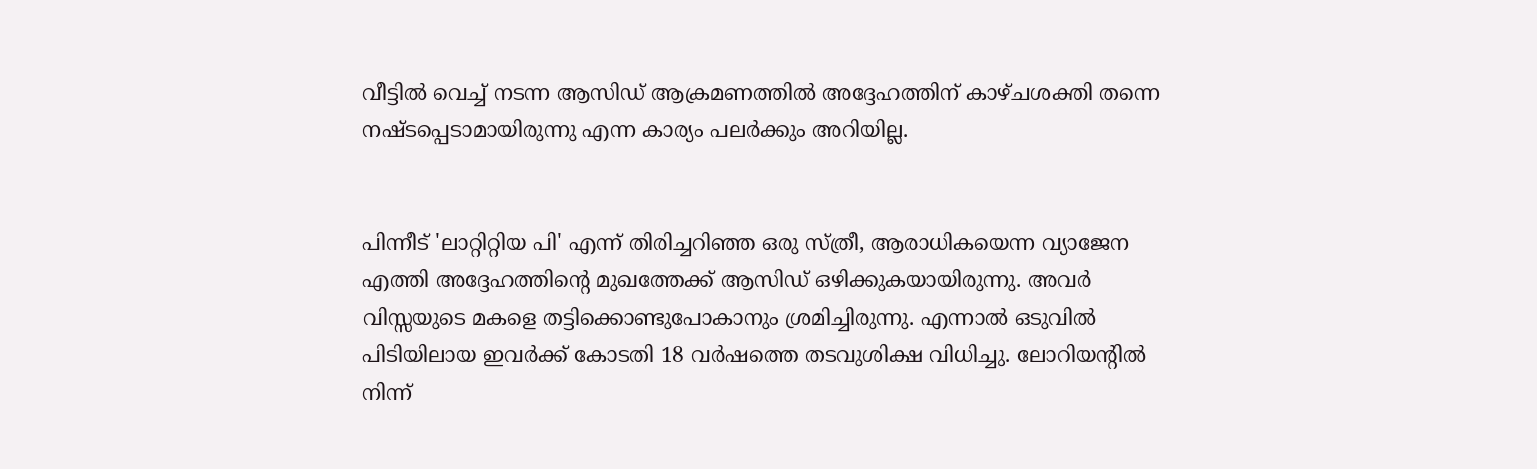വീട്ടില്‍ വെച്ച് നടന്ന ആസിഡ് ആക്രമണത്തില്‍ അദ്ദേഹത്തിന് കാഴ്ചശക്തി തന്നെ നഷ്ടപ്പെടാമായിരുന്നു എന്ന കാര്യം പലര്‍ക്കും അറിയില്ല.


പിന്നീട് 'ലാറ്റിറ്റിയ പി' എന്ന് തിരിച്ചറിഞ്ഞ ഒരു സ്ത്രീ, ആരാധികയെന്ന വ്യാജേന എത്തി അദ്ദേഹത്തിന്റെ മുഖത്തേക്ക് ആസിഡ് ഒഴിക്കുകയായിരുന്നു. അവര്‍ വിസ്സയുടെ മകളെ തട്ടിക്കൊണ്ടുപോകാനും ശ്രമിച്ചിരുന്നു. എന്നാല്‍ ഒടുവില്‍ പിടിയിലായ ഇവര്‍ക്ക് കോടതി 18 വര്‍ഷത്തെ തടവുശിക്ഷ വിധിച്ചു. ലോറിയന്റില്‍ നിന്ന്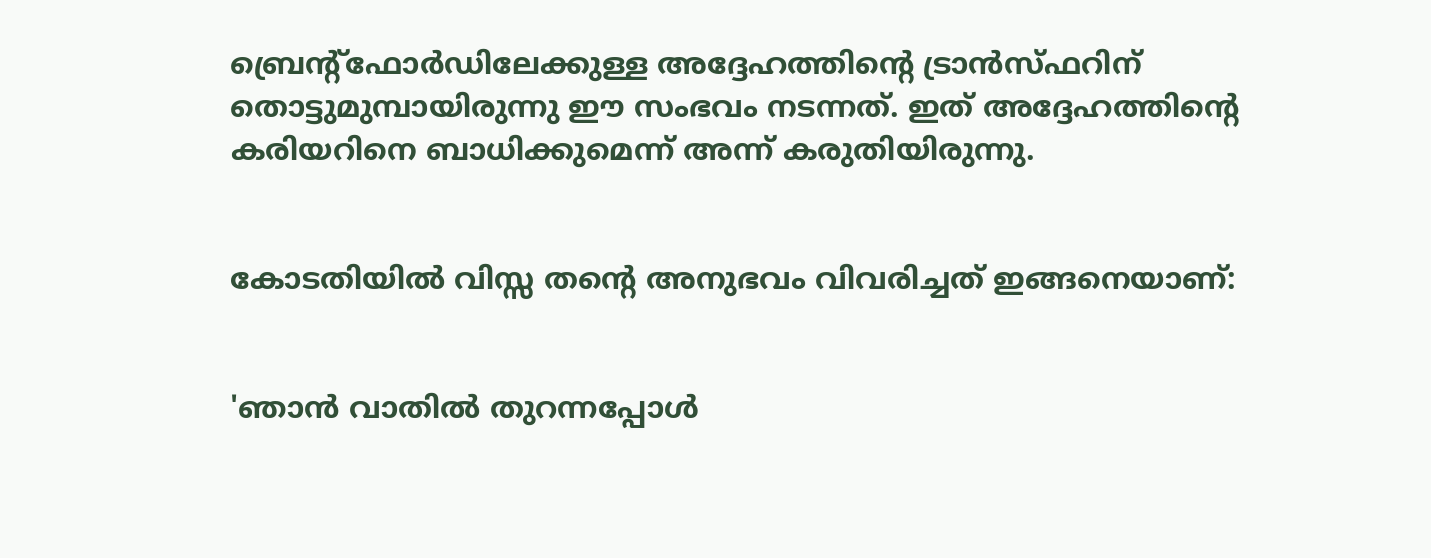ബ്രെന്റ്‌ഫോര്‍ഡിലേക്കുള്ള അദ്ദേഹത്തിന്റെ ട്രാന്‍സ്ഫറിന് തൊട്ടുമുമ്പായിരുന്നു ഈ സംഭവം നടന്നത്. ഇത് അദ്ദേഹത്തിന്റെ കരിയറിനെ ബാധിക്കുമെന്ന് അന്ന് കരുതിയിരുന്നു.


കോടതിയില്‍ വിസ്സ തന്റെ അനുഭവം വിവരിച്ചത് ഇങ്ങനെയാണ്:


'ഞാന്‍ വാതില്‍ തുറന്നപ്പോള്‍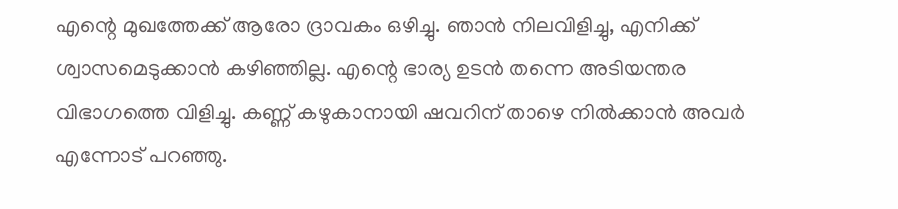എന്റെ മുഖത്തേക്ക് ആരോ ദ്രാവകം ഒഴിച്ചു. ഞാന്‍ നിലവിളിച്ചു, എനിക്ക് ശ്വാസമെടുക്കാന്‍ കഴിഞ്ഞില്ല. എന്റെ ഭാര്യ ഉടന്‍ തന്നെ അടിയന്തര വിഭാഗത്തെ വിളിച്ചു. കണ്ണ് കഴുകാനായി ഷവറിന് താഴെ നില്‍ക്കാന്‍ അവര്‍ എന്നോട് പറഞ്ഞു.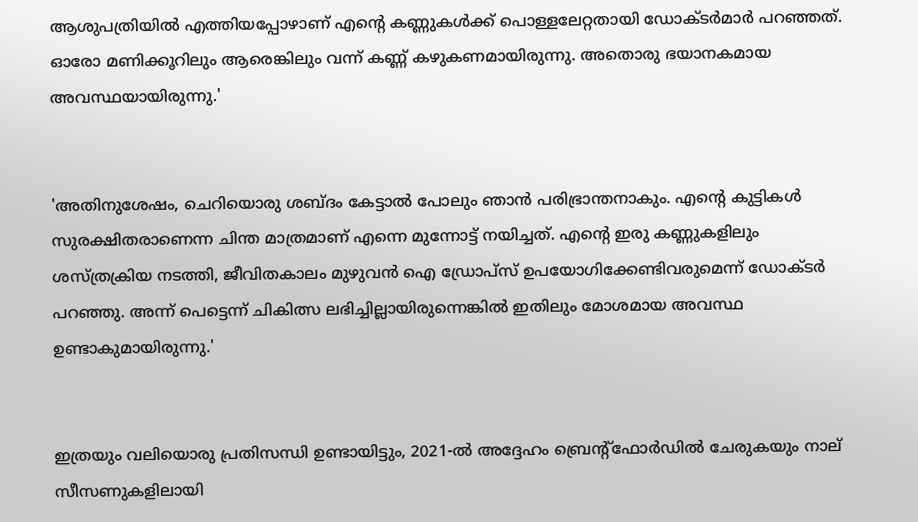ആശുപത്രിയില്‍ എത്തിയപ്പോഴാണ് എന്റെ കണ്ണുകള്‍ക്ക് പൊള്ളലേറ്റതായി ഡോക്ടര്‍മാര്‍ പറഞ്ഞത്. ഓരോ മണിക്കൂറിലും ആരെങ്കിലും വന്ന് കണ്ണ് കഴുകണമായിരുന്നു. അതൊരു ഭയാനകമായ അവസ്ഥയായിരുന്നു.'


'അതിനുശേഷം, ചെറിയൊരു ശബ്ദം കേട്ടാല്‍ പോലും ഞാന്‍ പരിഭ്രാന്തനാകും. എന്റെ കുട്ടികള്‍ സുരക്ഷിതരാണെന്ന ചിന്ത മാത്രമാണ് എന്നെ മുന്നോട്ട് നയിച്ചത്. എന്റെ ഇരു കണ്ണുകളിലും ശസ്ത്രക്രിയ നടത്തി, ജീവിതകാലം മുഴുവന്‍ ഐ ഡ്രോപ്‌സ് ഉപയോഗിക്കേണ്ടിവരുമെന്ന് ഡോക്ടര്‍ പറഞ്ഞു. അന്ന് പെട്ടെന്ന് ചികിത്സ ലഭിച്ചില്ലായിരുന്നെങ്കില്‍ ഇതിലും മോശമായ അവസ്ഥ ഉണ്ടാകുമായിരുന്നു.'


ഇത്രയും വലിയൊരു പ്രതിസന്ധി ഉണ്ടായിട്ടും, 2021-ല്‍ അദ്ദേഹം ബ്രെന്റ്‌ഫോര്‍ഡില്‍ ചേരുകയും നാല് സീസണുകളിലായി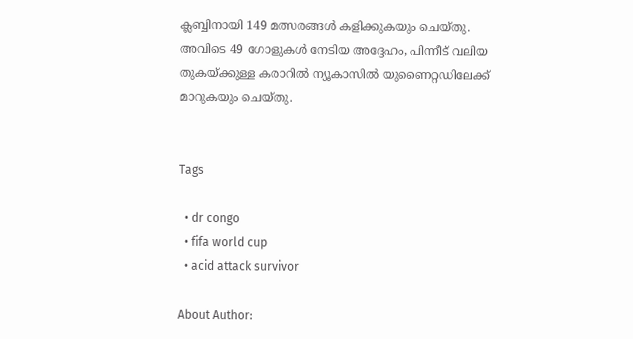ക്ലബ്ബിനായി 149 മത്സരങ്ങള്‍ കളിക്കുകയും ചെയ്തു. അവിടെ 49 ഗോളുകള്‍ നേടിയ അദ്ദേഹം, പിന്നീട് വലിയ തുകയ്ക്കുള്ള കരാറില്‍ ന്യൂകാസില്‍ യുണൈറ്റഡിലേക്ക് മാറുകയും ചെയ്തു.


Tags

  • dr congo
  • fifa world cup
  • acid attack survivor

About Author: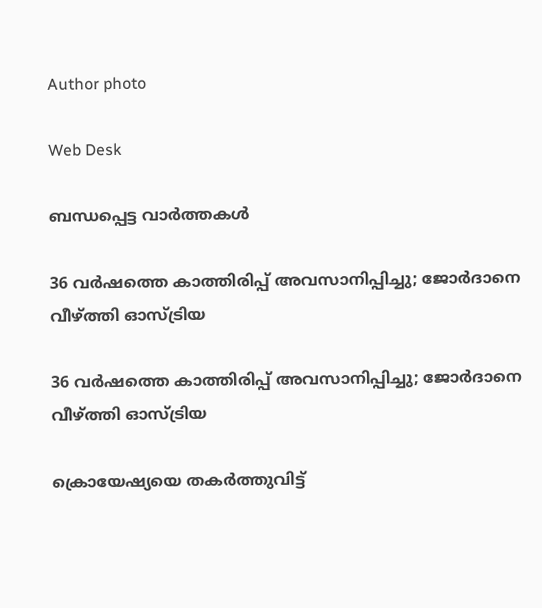Author photo

Web Desk

ബന്ധപ്പെട്ട വാർത്തകൾ

36 വർഷത്തെ കാത്തിരിപ്പ് അവസാനിപ്പിച്ചു; ജോർദാനെ വീഴ്ത്തി ഓസ്ട്രിയ

36 വർഷത്തെ കാത്തിരിപ്പ് അവസാനിപ്പിച്ചു; ജോർദാനെ വീഴ്ത്തി ഓസ്ട്രിയ

ക്രൊയേഷ്യയെ തകർത്തുവിട്ട്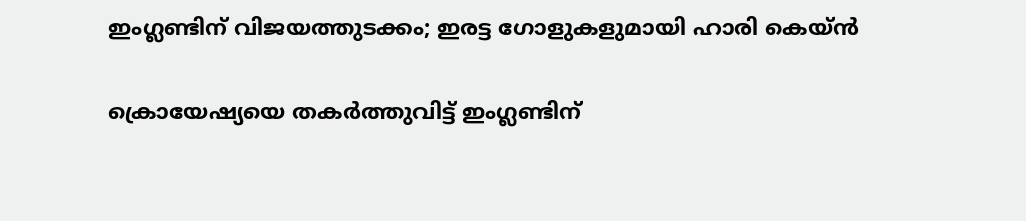ഇംഗ്ലണ്ടിന് വിജയത്തുടക്കം; ഇരട്ട ഗോളുകളുമായി ഹാരി കെയ്ൻ

ക്രൊയേഷ്യയെ തകർത്തുവിട്ട് ഇംഗ്ലണ്ടിന്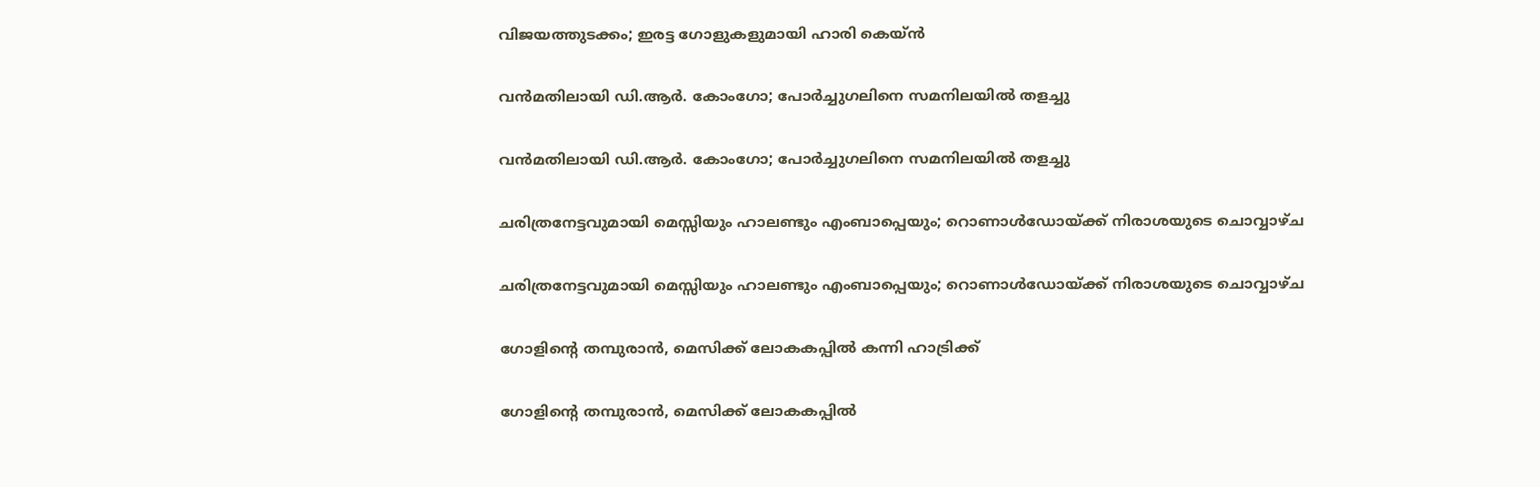വിജയത്തുടക്കം; ഇരട്ട ഗോളുകളുമായി ഹാരി കെയ്ൻ

വൻമതിലായി ഡി.ആർ. കോംഗോ; പോർച്ചുഗലിനെ സമനിലയിൽ തളച്ചു

വൻമതിലായി ഡി.ആർ. കോംഗോ; പോർച്ചുഗലിനെ സമനിലയിൽ തളച്ചു

ചരിത്രനേട്ടവുമായി മെസ്സിയും ഹാലണ്ടും എംബാപ്പെയും; റൊണാള്‍ഡോയ്ക്ക് നിരാശയുടെ ചൊവ്വാഴ്ച

ചരിത്രനേട്ടവുമായി മെസ്സിയും ഹാലണ്ടും എംബാപ്പെയും; റൊണാള്‍ഡോയ്ക്ക് നിരാശയുടെ ചൊവ്വാഴ്ച

ഗോളിന്റെ തമ്പുരാന്‍, മെസിക്ക്‌ ലോകകപ്പില്‍ കന്നി ഹാട്രിക്ക്‌

ഗോളിന്റെ തമ്പുരാന്‍, മെസിക്ക്‌ ലോകകപ്പില്‍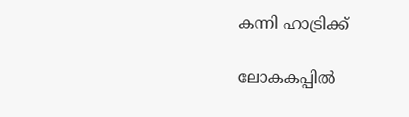കന്നി ഹാട്രിക്ക്‌

ലോകകപ്പില്‍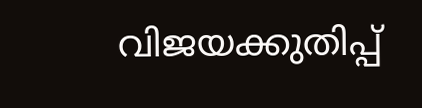വിജയക്കുതിപ്പ്‌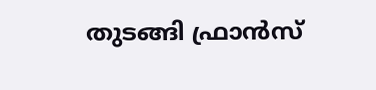തുടങ്ങി ഫ്രാന്‍സ്‌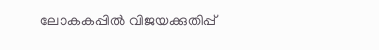ലോകകപ്പില്‍ വിജയക്കുതിപ്പ്‌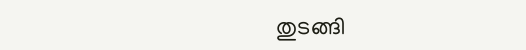തുടങ്ങി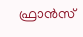ഫ്രാന്‍സ്‌